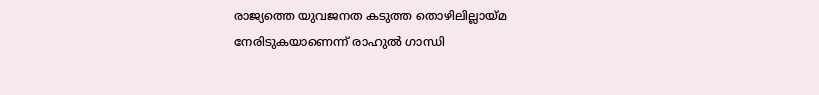രാജ്യത്തെ യുവജനത കടുത്ത തൊഴിലില്ലായ്മ നേരിടുകയാണെന്ന് രാഹുൽ ഗാന്ധി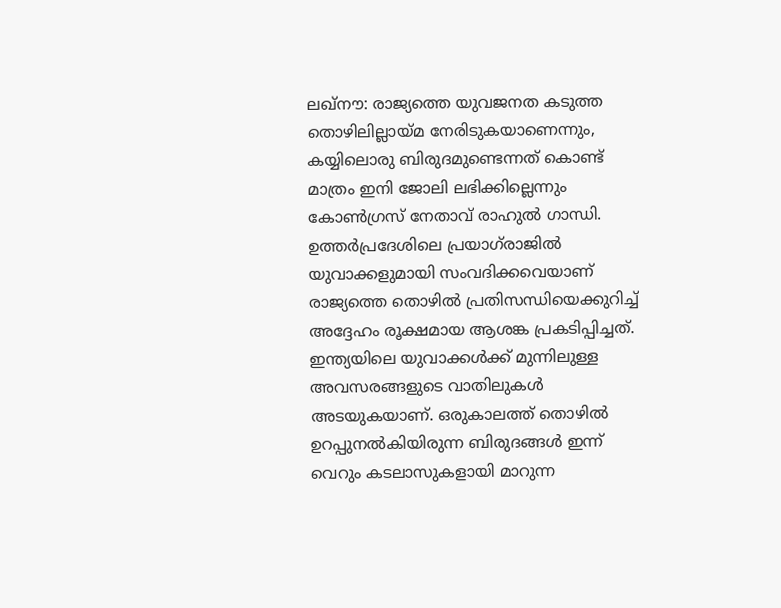ലഖ്നൗ: രാജ്യത്തെ യുവജനത കടുത്ത തൊഴിലില്ലായ്മ നേരിടുകയാണെന്നും, കയ്യിലൊരു ബിരുദമുണ്ടെന്നത് കൊണ്ട് മാത്രം ഇനി ജോലി ലഭിക്കില്ലെന്നും കോൺഗ്രസ് നേതാവ് രാഹുൽ ഗാന്ധി. ഉത്തർപ്രദേശിലെ പ്രയാഗ്‌രാജിൽ യുവാക്കളുമായി സംവദിക്കവെയാണ് രാജ്യത്തെ തൊഴിൽ പ്രതിസന്ധിയെക്കുറിച്ച് അദ്ദേഹം രൂക്ഷമായ ആശങ്ക പ്രകടിപ്പിച്ചത്. ഇന്ത്യയിലെ യുവാക്കൾക്ക് മുന്നിലുള്ള അവസരങ്ങളുടെ വാതിലുകൾ അടയുകയാണ്. ഒരുകാലത്ത് തൊഴിൽ ഉറപ്പുനൽകിയിരുന്ന ബിരുദങ്ങൾ ഇന്ന് വെറും കടലാസുകളായി മാറുന്ന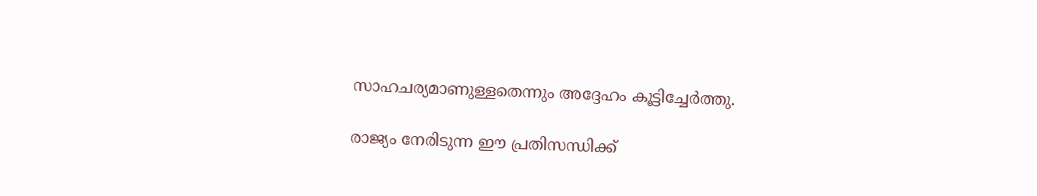സാഹചര്യമാണുള്ളതെന്നും അദ്ദേഹം കൂട്ടിച്ചേർത്തു.

രാജ്യം നേരിടുന്ന ഈ പ്രതിസന്ധിക്ക്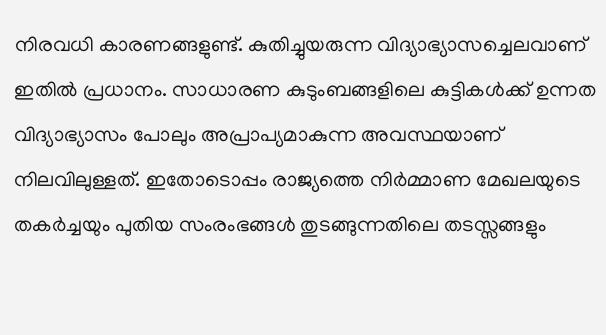നിരവധി കാരണങ്ങളുണ്ട്. കുതിച്ചുയരുന്ന വിദ്യാഭ്യാസച്ചെലവാണ് ഇതിൽ പ്രധാനം. സാധാരണ കുടുംബങ്ങളിലെ കുട്ടികൾക്ക് ഉന്നത വിദ്യാഭ്യാസം പോലും അപ്രാപ്യമാകുന്ന അവസ്ഥയാണ് നിലവിലുള്ളത്. ഇതോടൊപ്പം രാജ്യത്തെ നിർമ്മാണ മേഖലയുടെ തകർച്ചയും പുതിയ സംരംഭങ്ങൾ തുടങ്ങുന്നതിലെ തടസ്സങ്ങളും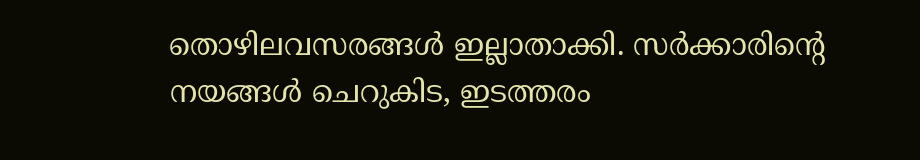തൊഴിലവസരങ്ങൾ ഇല്ലാതാക്കി. സർക്കാരിന്റെ നയങ്ങൾ ചെറുകിട, ഇടത്തരം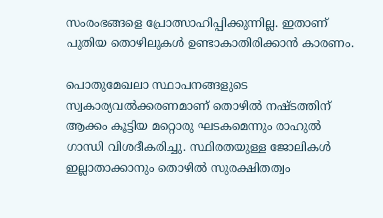സംരംഭങ്ങളെ പ്രോത്സാഹിപ്പിക്കുന്നില്ല. ഇതാണ് പുതിയ തൊഴിലുകൾ ഉണ്ടാകാതിരിക്കാൻ കാരണം.

പൊതുമേഖലാ സ്ഥാപനങ്ങളുടെ സ്വകാര്യവൽക്കരണമാണ് തൊഴിൽ നഷ്ടത്തിന് ആക്കം കൂട്ടിയ മറ്റൊരു ഘടകമെന്നും രാഹുൽ ഗാന്ധി വിശദീകരിച്ചു. സ്ഥിരതയുള്ള ജോലികൾ ഇല്ലാതാക്കാനും തൊഴിൽ സുരക്ഷിതത്വം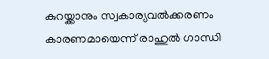കുറയ്ക്കാനും സ്വകാര്യവൽക്കരണം കാരണമായെന്ന് രാഹുൽ ഗാന്ധി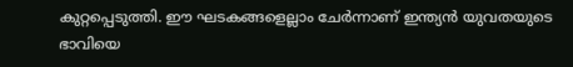കുറ്റപ്പെടുത്തി. ഈ ഘടകങ്ങളെല്ലാം ചേർന്നാണ് ഇന്ത്യൻ യുവതയുടെ ഭാവിയെ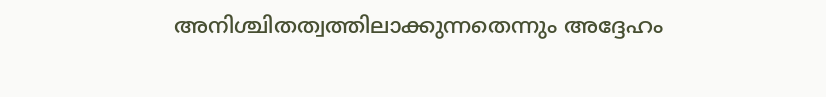അനിശ്ചിതത്വത്തിലാക്കുന്നതെന്നും അദ്ദേഹം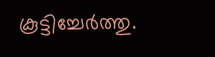കൂട്ടിച്ചേർത്തു.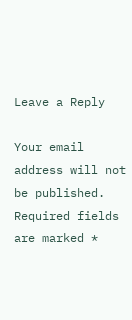Leave a Reply

Your email address will not be published. Required fields are marked *